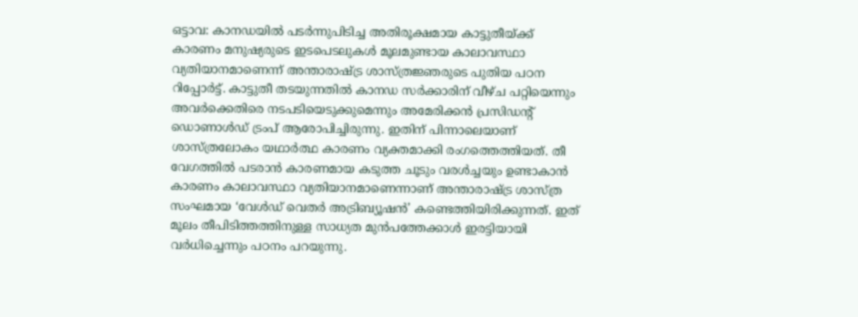ഒട്ടാവ: കാനഡയിൽ പടർന്നുപിടിച്ച അതിരൂക്ഷമായ കാട്ടുതീയ്ക്ക് കാരണം മനുഷ്യരുടെ ഇടപെടലുകൾ മൂലമുണ്ടായ കാലാവസ്ഥാ വ്യതിയാനമാണെന്ന് അന്താരാഷ്ട്ര ശാസ്ത്രജ്ഞരുടെ പുതിയ പഠന റിപ്പോർട്ട്. കാട്ടുതീ തടയുന്നതിൽ കാനഡ സർക്കാരിന് വീഴ്ച പറ്റിയെന്നും അവർക്കെതിരെ നടപടിയെടുക്കുമെന്നും അമേരിക്കൻ പ്രസിഡന്റ് ഡൊണാൾഡ് ട്രംപ് ആരോപിച്ചിരുന്നു. ഇതിന് പിന്നാലെയാണ് ശാസ്ത്രലോകം യഥാർത്ഥ കാരണം വ്യക്തമാക്കി രംഗത്തെത്തിയത്. തീ വേഗത്തിൽ പടരാൻ കാരണമായ കടുത്ത ചൂടും വരൾച്ചയും ഉണ്ടാകാൻ കാരണം കാലാവസ്ഥാ വ്യതിയാനമാണെന്നാണ് അന്താരാഷ്ട്ര ശാസ്ത്ര സംഘമായ ‘വേൾഡ് വെതർ അട്രിബ്യൂഷൻ’ കണ്ടെത്തിയിരിക്കുന്നത്. ഇത് മൂലം തീപിടിത്തത്തിനുള്ള സാധ്യത മുൻപത്തേക്കാൾ ഇരട്ടിയായി വർധിച്ചെന്നും പഠനം പറയുന്നു.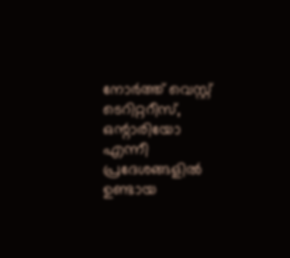നോർത്ത് വെസ്റ്റ് ടെറിറ്ററീസ്, ഒന്റാരിയോ എന്നീ പ്രദേശങ്ങളിൽ ഉണ്ടായ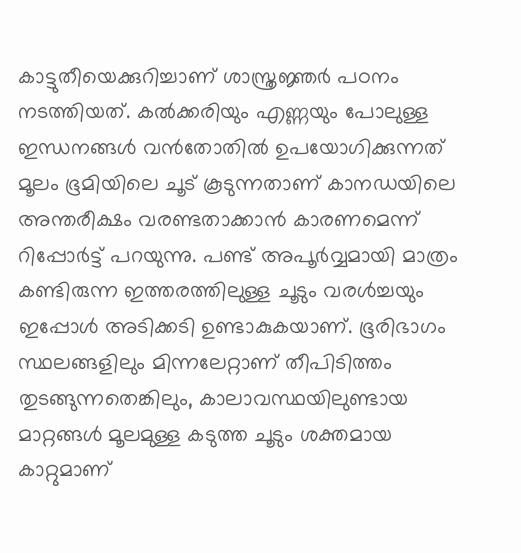കാട്ടുതീയെക്കുറിച്ചാണ് ശാസ്ത്രജ്ഞർ പഠനം നടത്തിയത്. കൽക്കരിയും എണ്ണയും പോലുള്ള ഇന്ധനങ്ങൾ വൻതോതിൽ ഉപയോഗിക്കുന്നത് മൂലം ഭൂമിയിലെ ചൂട് കൂടുന്നതാണ് കാനഡയിലെ അന്തരീക്ഷം വരണ്ടതാക്കാൻ കാരണമെന്ന് റിപ്പോർട്ട് പറയുന്നു. പണ്ട് അപൂർവ്വമായി മാത്രം കണ്ടിരുന്ന ഇത്തരത്തിലുള്ള ചൂടും വരൾച്ചയും ഇപ്പോൾ അടിക്കടി ഉണ്ടാകുകയാണ്. ഭൂരിഭാഗം സ്ഥലങ്ങളിലും മിന്നലേറ്റാണ് തീപിടിത്തം തുടങ്ങുന്നതെങ്കിലും, കാലാവസ്ഥയിലുണ്ടായ മാറ്റങ്ങൾ മൂലമുള്ള കടുത്ത ചൂടും ശക്തമായ കാറ്റുമാണ്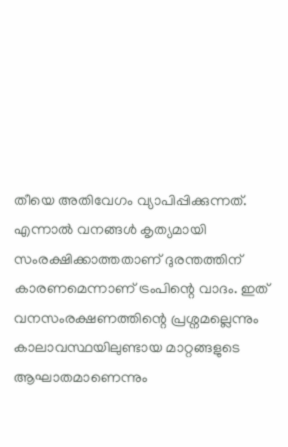തീയെ അതിവേഗം വ്യാപിപ്പിക്കുന്നത്.
എന്നാൽ വനങ്ങൾ കൃത്യമായി സംരക്ഷിക്കാത്തതാണ് ദുരന്തത്തിന് കാരണമെന്നാണ് ട്രംപിന്റെ വാദം. ഇത് വനസംരക്ഷണത്തിന്റെ പ്രശ്നമല്ലെന്നും കാലാവസ്ഥയിലുണ്ടായ മാറ്റങ്ങളുടെ ആഘാതമാണെന്നും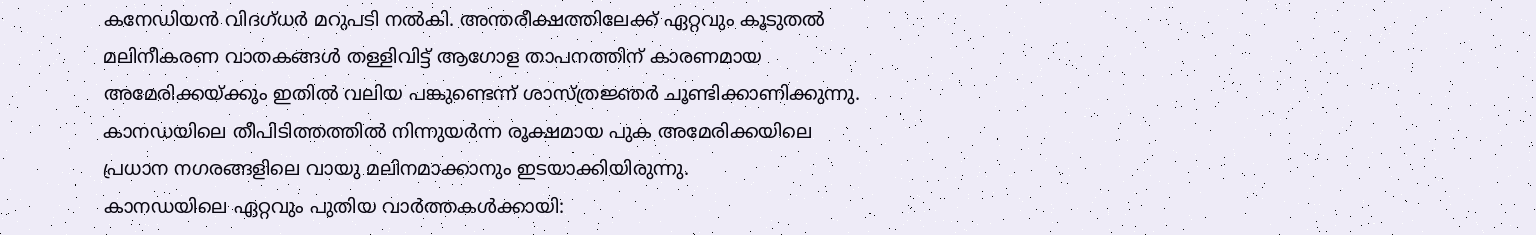കനേഡിയൻ വിദഗ്ധർ മറുപടി നൽകി. അന്തരീക്ഷത്തിലേക്ക് ഏറ്റവും കൂടുതൽ മലിനീകരണ വാതകങ്ങൾ തള്ളിവിട്ട് ആഗോള താപനത്തിന് കാരണമായ അമേരിക്കയ്ക്കും ഇതിൽ വലിയ പങ്കുണ്ടെന്ന് ശാസ്ത്രജ്ഞർ ചൂണ്ടിക്കാണിക്കുന്നു. കാനഡയിലെ തീപിടിത്തത്തിൽ നിന്നുയർന്ന രൂക്ഷമായ പുക അമേരിക്കയിലെ പ്രധാന നഗരങ്ങളിലെ വായു മലിനമാക്കാനും ഇടയാക്കിയിരുന്നു.
കാനഡയിലെ ഏറ്റവും പുതിയ വാർത്തകൾക്കായി: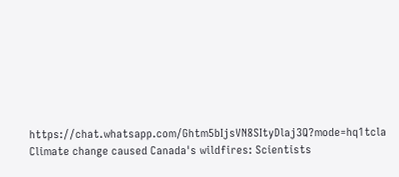https://chat.whatsapp.com/Ghtm5bIjsVN8SItyDlaj3Q?mode=hq1tcla
Climate change caused Canada's wildfires: Scientists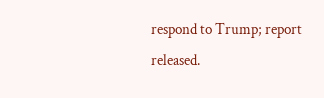respond to Trump; report released.